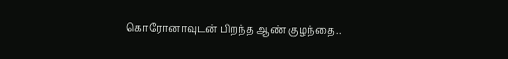கொரோனாவுடன் பிறந்த ஆண் குழந்தை..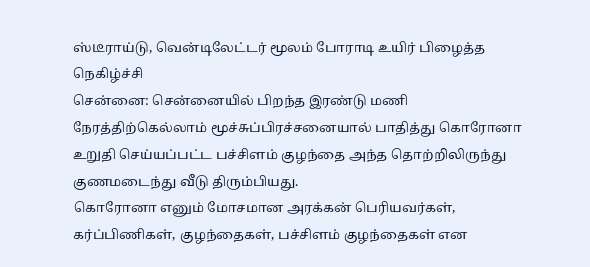ஸ்டீராய்டு, வென்டிலேட்டர் மூலம் போராடி உயிர் பிழைத்த நெகிழ்ச்சி
சென்னை: சென்னையில் பிறந்த இரண்டு மணி நேரத்திற்கெல்லாம் மூச்சுப்பிரச்சனையால் பாதித்து கொரோனா உறுதி செய்யப்பட்ட பச்சிளம் குழந்தை அந்த தொற்றிலிருந்து குணமடைந்து வீடு திரும்பியது.
கொரோனா எனும் மோசமான அரக்கன் பெரியவர்கள், கர்ப்பிணிகள், குழந்தைகள், பச்சிளம் குழந்தைகள் என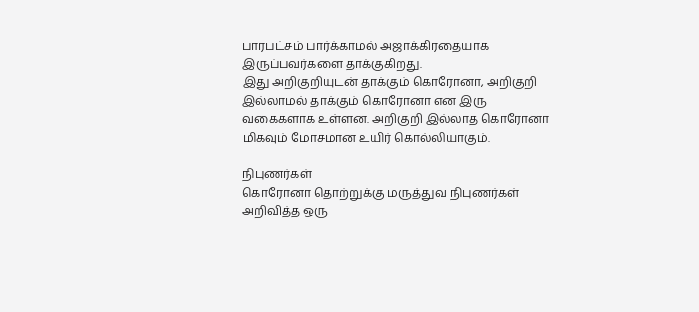பாரபட்சம் பார்க்காமல் அஜாக்கிரதையாக இருப்பவர்களை தாக்குகிறது.
இது அறிகுறியுடன் தாக்கும் கொரோனா, அறிகுறி இல்லாமல் தாக்கும் கொரோனா என இரு வகைகளாக உள்ளன. அறிகுறி இல்லாத கொரோனா மிகவும் மோசமான உயிர் கொல்லியாகும்.

நிபுணர்கள்
கொரோனா தொற்றுக்கு மருத்துவ நிபுணர்கள் அறிவித்த ஒரு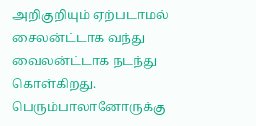அறிகுறியும் ஏற்படாமல் சைலன்ட்டாக வந்து வைலன்ட்டாக நடந்து கொள்கிறது. பெரும்பாலானோருக்கு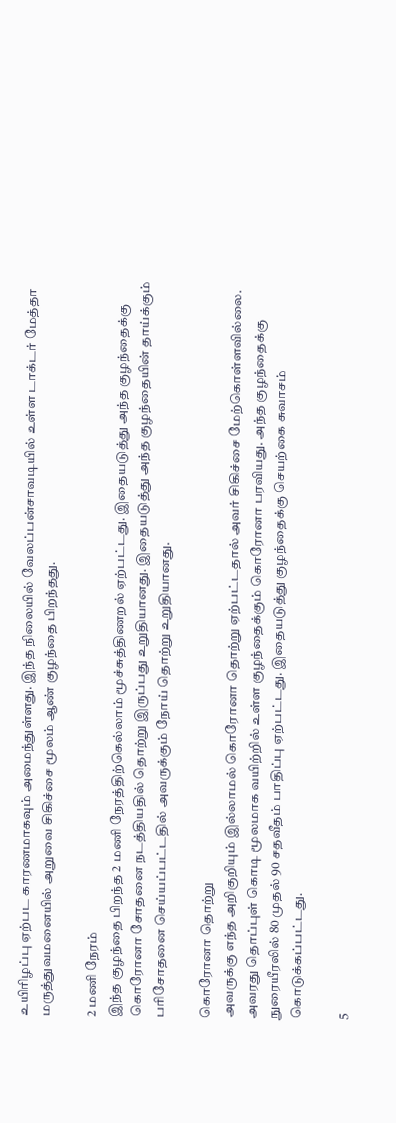உயிரிழப்பு ஏற்பட காரணமாகவும் அமைந்துள்ளது. இந்த நிலையில் வேலப்பன்சாவடியில் உள்ள டாக்டர் மேத்தா மருத்துவமனையில் அறுவை சிகிச்சை மூலம் ஆண் குழந்தை பிறந்தது.

2 மணி நேரம்
இந்த குழந்தை பிறந்த 2 மணி நேரத்திற்கெல்லாம் மூச்சுத்திணறல் ஏற்பட்டது. இதையடுத்து அந்த குழந்தைக்கு கொரோனா சோதனை நடத்தியதில் தொற்று இருப்பது உறுதியானது. இதையடுத்து அந்த குழந்தையின் தாய்க்கும் பரிசோதனை செய்யப்பட்டதில் அவருக்கும் நோய் தொற்று உறுதியானது.

கொரோனா தொற்று
அவருக்கு எந்த அறிகுறியும் இல்லாமல் கொரோனா தொற்று ஏற்பட்டதால் அவர் சிகிச்சை மேற்கொள்ளவில்லை. அவரது தொப்புள் கொடி மூலமாக வயிற்றில் உள்ள குழந்தைக்கும் கொரோனா பரவியது. அந்த குழந்தைக்கு நுரையீரலில் 80 முதல் 90 சதவீதம் பாதிப்பு ஏற்பட்டது. இதையடுத்து குழந்தைக்கு செயற்கை சுவாசம் கொடுக்கப்பட்டது.

5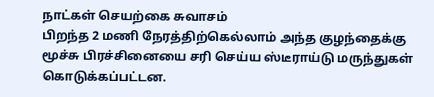நாட்கள் செயற்கை சுவாசம்
பிறந்த 2 மணி நேரத்திற்கெல்லாம் அந்த குழந்தைக்கு மூச்சு பிரச்சினையை சரி செய்ய ஸ்டீராய்டு மருந்துகள் கொடுக்கப்பட்டன.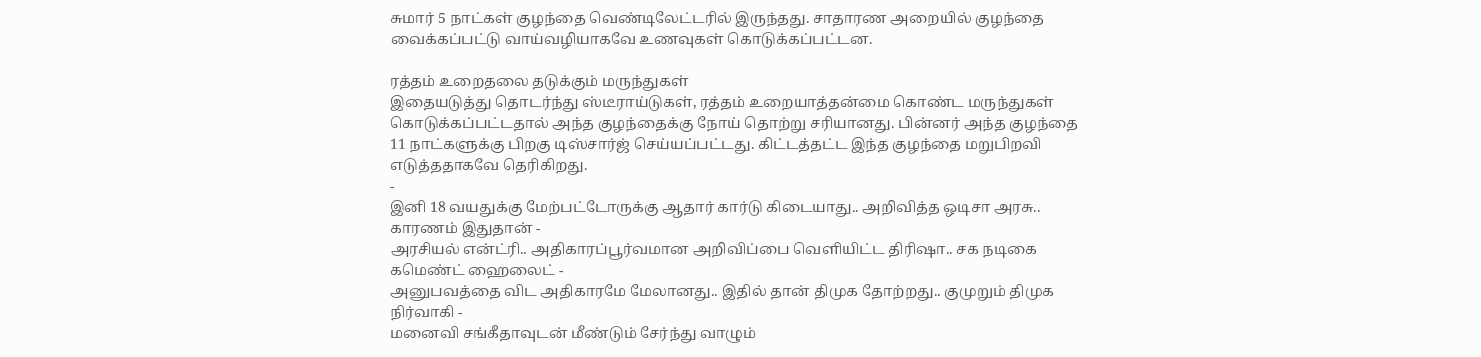சுமார் 5 நாட்கள் குழந்தை வெண்டிலேட்டரில் இருந்தது. சாதாரண அறையில் குழந்தை வைக்கப்பட்டு வாய்வழியாகவே உணவுகள் கொடுக்கப்பட்டன.

ரத்தம் உறைதலை தடுக்கும் மருந்துகள்
இதையடுத்து தொடர்ந்து ஸ்டீராய்டுகள், ரத்தம் உறையாத்தன்மை கொண்ட மருந்துகள் கொடுக்கப்பட்டதால் அந்த குழந்தைக்கு நோய் தொற்று சரியானது. பின்னர் அந்த குழந்தை 11 நாட்களுக்கு பிறகு டிஸ்சார்ஜ் செய்யப்பட்டது. கிட்டத்தட்ட இந்த குழந்தை மறுபிறவி எடுத்ததாகவே தெரிகிறது.
-
இனி 18 வயதுக்கு மேற்பட்டோருக்கு ஆதார் கார்டு கிடையாது.. அறிவித்த ஒடிசா அரசு.. காரணம் இதுதான் -
அரசியல் என்ட்ரி.. அதிகாரப்பூர்வமான அறிவிப்பை வெளியிட்ட திரிஷா.. சக நடிகை கமெண்ட் ஹைலைட் -
அனுபவத்தை விட அதிகாரமே மேலானது.. இதில் தான் திமுக தோற்றது.. குமுறும் திமுக நிர்வாகி -
மனைவி சங்கீதாவுடன் மீண்டும் சேர்ந்து வாழும்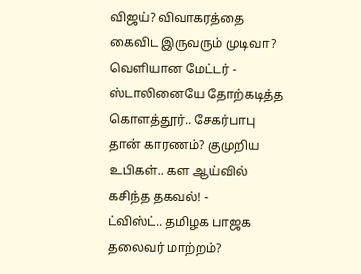விஜய்? விவாகரத்தை கைவிட இருவரும் முடிவா? வெளியான மேட்டர் -
ஸ்டாலினையே தோற்கடித்த கொளத்தூர்.. சேகர்பாபு தான் காரணம்? குமுறிய உபிகள்.. கள ஆய்வில் கசிந்த தகவல்! -
ட்விஸ்ட்.. தமிழக பாஜக தலைவர் மாற்றம்?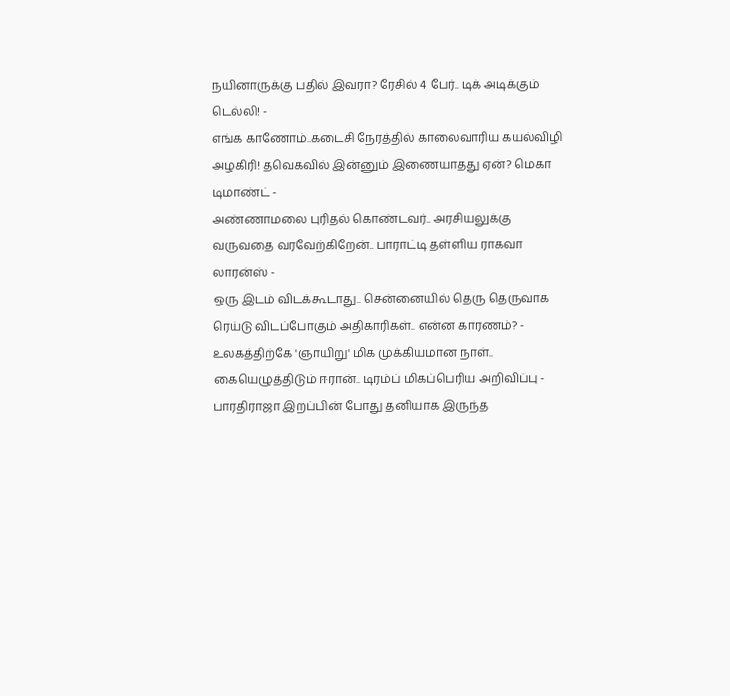நயினாருக்கு பதில் இவரா? ரேசில் 4 பேர்.. டிக் அடிக்கும் டெல்லி! -
எங்க காணோம்..கடைசி நேரத்தில் காலைவாரிய கயல்விழி அழகிரி! தவெகவில் இன்னும் இணையாதது ஏன்? மெகா டிமாண்ட் -
அண்ணாமலை புரிதல் கொண்டவர்.. அரசியலுக்கு வருவதை வரவேற்கிறேன்.. பாராட்டி தள்ளிய ராகவா லாரன்ஸ் -
ஒரு இடம் விடக்கூடாது.. சென்னையில் தெரு தெருவாக ரெய்டு விடப்போகும் அதிகாரிகள்.. என்ன காரணம்? -
உலகத்திற்கே 'ஞாயிறு' மிக முக்கியமான நாள்.. கையெழுத்திடும் ஈரான்.. டிரம்ப் மிகப்பெரிய அறிவிப்பு -
பாரதிராஜா இறப்பின் போது தனியாக இருந்த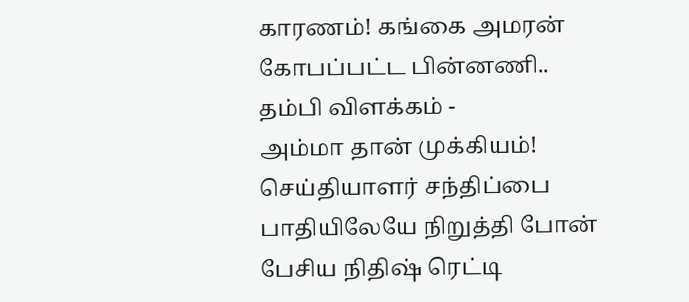காரணம்! கங்கை அமரன் கோபப்பட்ட பின்னணி.. தம்பி விளக்கம் -
அம்மா தான் முக்கியம்! செய்தியாளர் சந்திப்பை பாதியிலேயே நிறுத்தி போன் பேசிய நிதிஷ் ரெட்டி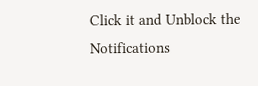Click it and Unblock the Notifications